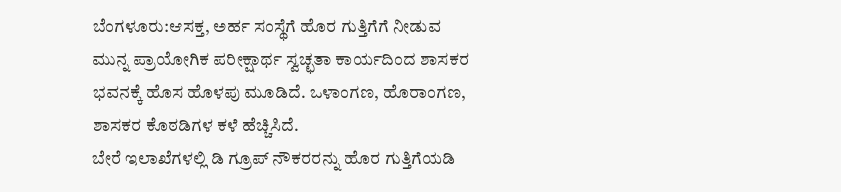ಬೆಂಗಳೂರು:ಆಸಕ್ತ, ಅರ್ಹ ಸಂಸ್ಥೆಗೆ ಹೊರ ಗುತ್ತಿಗೆಗೆ ನೀಡುವ ಮುನ್ನ ಪ್ರಾಯೋಗಿಕ ಪರೀಕ್ಷಾರ್ಥ ಸ್ವಚ್ಛತಾ ಕಾರ್ಯದಿಂದ ಶಾಸಕರ ಭವನಕ್ಕೆ ಹೊಸ ಹೊಳಪು ಮೂಡಿದೆ. ಒಳಾಂಗಣ, ಹೊರಾಂಗಣ, ಶಾಸಕರ ಕೊಠಡಿಗಳ ಕಳೆ ಹೆಚ್ಚಿಸಿದೆ.
ಬೇರೆ ಇಲಾಖೆಗಳಲ್ಲಿ ಡಿ ಗ್ರೂಪ್ ನೌಕರರನ್ನು ಹೊರ ಗುತ್ತಿಗೆಯಡಿ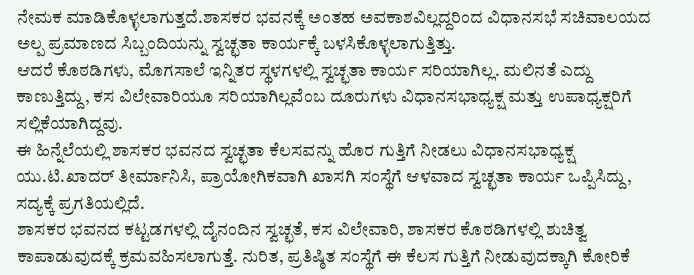ನೇಮಕ ಮಾಡಿಕೊಳ್ಳಲಾಗುತ್ತದೆ.ಶಾಸಕರ ಭವನಕ್ಕೆ ಅಂತಹ ಅವಕಾಶವಿಲ್ಲದ್ದರಿಂದ ವಿಧಾನಸಭೆ ಸಚಿವಾಲಯದ ಅಲ್ಪ ಪ್ರಮಾಣದ ಸಿಬ್ಬಂದಿಯನ್ನು ಸ್ವಚ್ಛತಾ ಕಾರ್ಯಕ್ಕೆ ಬಳಸಿಕೊಳ್ಳಲಾಗುತ್ತಿತ್ತು.
ಆದರೆ ಕೊಠಡಿಗಳು, ಮೊಗಸಾಲೆ ಇನ್ನಿತರ ಸ್ಥಳಗಳಲ್ಲಿ ಸ್ವಚ್ಛತಾ ಕಾರ್ಯ ಸರಿಯಾಗಿಲ್ಲ. ಮಲಿನತೆ ಎದ್ದು ಕಾಣುತ್ತಿದ್ದು, ಕಸ ವಿಲೇವಾರಿಯೂ ಸರಿಯಾಗಿಲ್ಲವೆಂಬ ದೂರುಗಳು ವಿಧಾನಸಭಾಧ್ಯಕ್ಷ ಮತ್ತು ಉಪಾಧ್ಯಕ್ಷರಿಗೆ ಸಲ್ಲಿಕೆಯಾಗಿದ್ದವು.
ಈ ಹಿನ್ನೆಲೆಯಲ್ಲಿ ಶಾಸಕರ ಭವನದ ಸ್ವಚ್ಛತಾ ಕೆಲಸವನ್ನು ಹೊರ ಗುತ್ತಿಗೆ ನೀಡಲು ವಿಧಾನಸಭಾಧ್ಯಕ್ಷ ಯು.ಟಿ.ಖಾದರ್ ತೀರ್ಮಾನಿಸಿ, ಪ್ರಾಯೋಗಿಕವಾಗಿ ಖಾಸಗಿ ಸಂಸ್ಥೆಗೆ ಆಳವಾದ ಸ್ವಚ್ಛತಾ ಕಾರ್ಯ ಒಪ್ಪಿಸಿದ್ದು, ಸದ್ಯಕ್ಕೆ ಪ್ರಗತಿಯಲ್ಲಿದೆ.
ಶಾಸಕರ ಭವನದ ಕಟ್ಟಡಗಳಲ್ಲಿ ದೈನಂದಿನ ಸ್ವಚ್ಛತೆ, ಕಸ ವಿಲೇವಾರಿ, ಶಾಸಕರ ಕೊಠಡಿಗಳಲ್ಲಿ ಶುಚಿತ್ವ ಕಾಪಾಡುವುದಕ್ಕೆ ಕ್ರಮವಹಿಸಲಾಗುತ್ತೆ. ನುರಿತ, ಪ್ರತಿಷ್ಠಿತ ಸಂಸ್ಥೆಗೆ ಈ ಕೆಲಸ ಗುತ್ತಿಗೆ ನೀಡುವುದಕ್ಕಾಗಿ ಕೋರಿಕೆ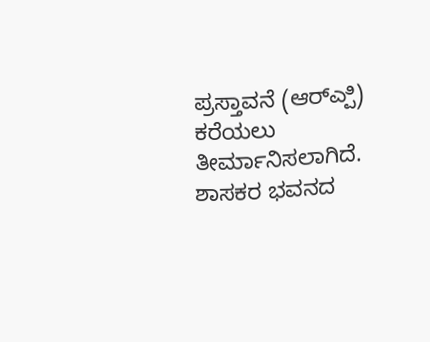ಪ್ರಸ್ತಾವನೆ (ಆರ್‌ಎ್ಪಿ) ಕರೆಯಲು ತೀರ್ಮಾನಿಸಲಾಗಿದೆ.
ಶಾಸಕರ ಭವನದ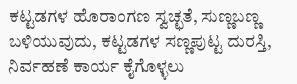ಕಟ್ಟಡಗಳ ಹೊರಾಂಗಣ ಸ್ವಚ್ಛತೆ, ಸುಣ್ಣಬಣ್ಣ ಬಳಿಯುವುದು, ಕಟ್ಟಡಗಳ ಸಣ್ಣಪುಟ್ಟ ದುರಸ್ತಿ, ನಿರ್ವಹಣೆ ಕಾರ್ಯ ಕೈಗೊಳ್ಳಲು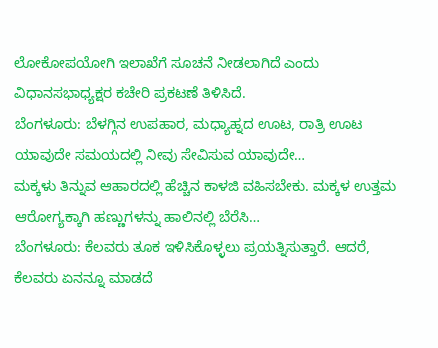ಲೋಕೋಪಯೋಗಿ ಇಲಾಖೆಗೆ ಸೂಚನೆ ನೀಡಲಾಗಿದೆ ಎಂದು ವಿಧಾನಸಭಾಧ್ಯಕ್ಷರ ಕಚೇರಿ ಪ್ರಕಟಣೆ ತಿಳಿಸಿದೆ.
ಬೆಂಗಳೂರು: ಬೆಳಗ್ಗಿನ ಉಪಹಾರ, ಮಧ್ಯಾಹ್ನದ ಊಟ, ರಾತ್ರಿ ಊಟ ಯಾವುದೇ ಸಮಯದಲ್ಲಿ ನೀವು ಸೇವಿಸುವ ಯಾವುದೇ…
ಮಕ್ಕಳು ತಿನ್ನುವ ಆಹಾರದಲ್ಲಿ ಹೆಚ್ಚಿನ ಕಾಳಜಿ ವಹಿಸಬೇಕು. ಮಕ್ಕಳ ಉತ್ತಮ ಆರೋಗ್ಯಕ್ಕಾಗಿ ಹಣ್ಣುಗಳನ್ನು ಹಾಲಿನಲ್ಲಿ ಬೆರೆಸಿ…
ಬೆಂಗಳೂರು: ಕೆಲವರು ತೂಕ ಇಳಿಸಿಕೊಳ್ಳಲು ಪ್ರಯತ್ನಿಸುತ್ತಾರೆ. ಆದರೆ, ಕೆಲವರು ಏನನ್ನೂ ಮಾಡದೆ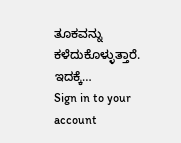ತೂಕವನ್ನು ಕಳೆದುಕೊಳ್ಳುತ್ತಾರೆ. ಇದಕ್ಕೆ…
Sign in to your account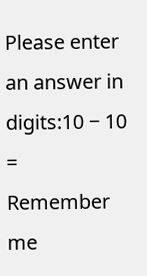Please enter an answer in digits:10 − 10 =
Remember me